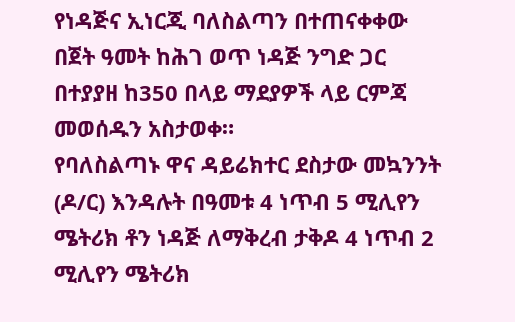የነዳጅና ኢነርጂ ባለስልጣን በተጠናቀቀው በጀት ዓመት ከሕገ ወጥ ነዳጅ ንግድ ጋር በተያያዘ ከ350 በላይ ማደያዎች ላይ ርምጃ መወሰዱን አስታወቀ።
የባለስልጣኑ ዋና ዳይሬክተር ደስታው መኳንንት (ዶ/ር) እንዳሉት በዓመቱ 4 ነጥብ 5 ሚሊየን ሜትሪክ ቶን ነዳጅ ለማቅረብ ታቅዶ 4 ነጥብ 2 ሚሊየን ሜትሪክ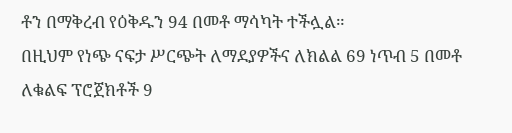ቶን በማቅረብ የዕቅዱን 94 በመቶ ማሳካት ተችሏል።
በዚህም የነጭ ናፍታ ሥርጭት ለማደያዎችና ለክልል 69 ነጥብ 5 በመቶ ለቁልፍ ፕሮጀክቶች 9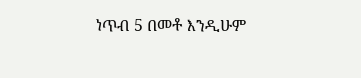ነጥብ 5 በመቶ እንዲሁም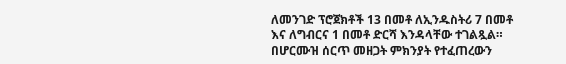ለመንገድ ፕሮጀክቶች 13 በመቶ ለኢንዱስትሪ 7 በመቶ እና ለግብርና 1 በመቶ ድርሻ እንዳላቸው ተገልጿል።
በሆርሙዝ ሰርጥ መዘጋት ምክንያት የተፈጠረውን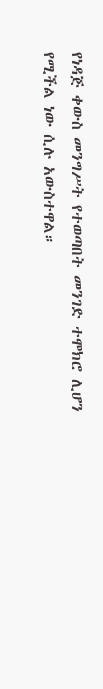የነዳጅ ቀውስ መንግሥት የተወጣበት መንገድ ተሞክሮ ሊሆን የሚችል ነው ሲሉ አውስተዋል።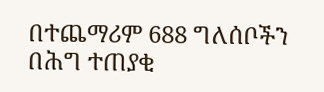በተጨማሪም 688 ግለሰቦችን በሕግ ተጠያቂ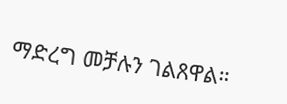ማድረግ መቻሉን ገልጸዋል።